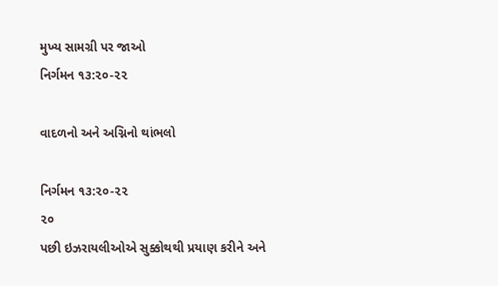મુખ્ય સામગ્રી પર જાઓ
નિર્ગમન ૧૩:૨૦-૨૨

વાદળનો અને અગ્નિનો થાંભલો

નિર્ગમન ૧૩:૨૦-૨૨
૨૦
પછી ઇઝરાયલીઓએ સુક્કોથથી પ્રયાણ કરીને અને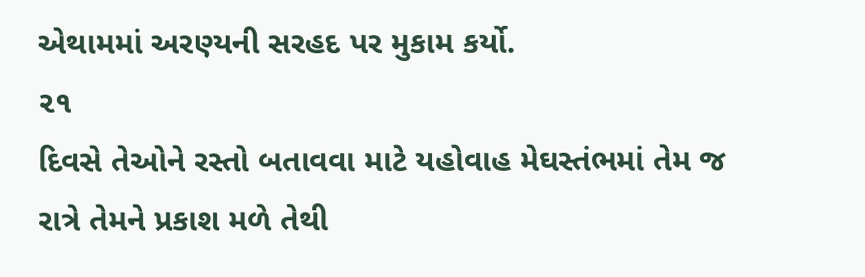એથામમાં અરણ્યની સરહદ પર મુકામ કર્યો.
૨૧
દિવસે તેઓને રસ્તો બતાવવા માટે યહોવાહ મેઘસ્તંભમાં તેમ જ રાત્રે તેમને પ્રકાશ મળે તેથી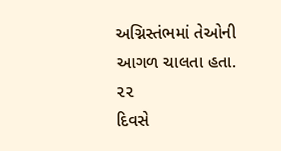અગ્નિસ્તંભમાં તેઓની આગળ ચાલતા હતા.
૨૨
દિવસે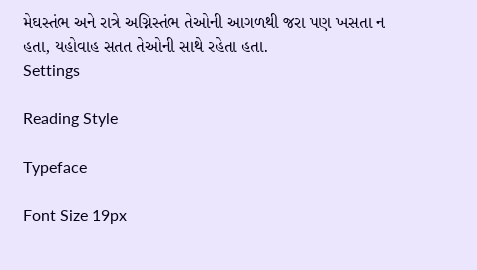મેઘસ્તંભ અને રાત્રે અગ્નિસ્તંભ તેઓની આગળથી જરા પણ ખસતા ન હતા, યહોવાહ સતત તેઓની સાથે રહેતા હતા.
Settings

Reading Style

Typeface

Font Size 19px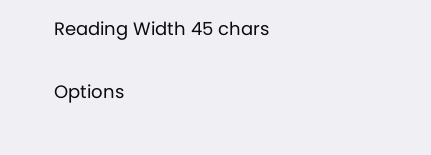Reading Width 45 chars

Options